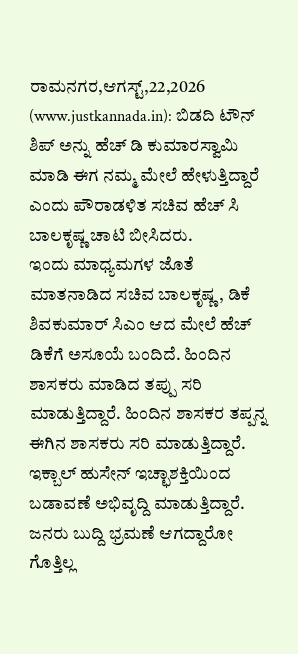ರಾಮನಗರ,ಆಗಸ್ಟ್,22,2026 (www.justkannada.in): ಬಿಡದಿ ಟೌನ್ ಶಿಪ್ ಅನ್ನು ಹೆಚ್ ಡಿ ಕುಮಾರಸ್ವಾಮಿ ಮಾಡಿ ಈಗ ನಮ್ಮ ಮೇಲೆ ಹೇಳುತ್ತಿದ್ದಾರೆ ಎಂದು ಪೌರಾಡಳಿತ ಸಚಿವ ಹೆಚ್ ಸಿ ಬಾಲಕೃಷ್ಣ ಚಾಟಿ ಬೀಸಿದರು.
ಇಂದು ಮಾಧ್ಯಮಗಳ ಜೊತೆ ಮಾತನಾಡಿದ ಸಚಿವ ಬಾಲಕೃಷ್ಣ, ಡಿಕೆ ಶಿವಕುಮಾರ್ ಸಿಎಂ ಆದ ಮೇಲೆ ಹೆಚ್ ಡಿಕೆಗೆ ಅಸೂಯೆ ಬಂದಿದೆ. ಹಿಂದಿನ ಶಾಸಕರು ಮಾಡಿದ ತಪ್ಪು ಸರಿ ಮಾಡುತ್ತಿದ್ದಾರೆ. ಹಿಂದಿನ ಶಾಸಕರ ತಪ್ಪನ್ನ ಈಗಿನ ಶಾಸಕರು ಸರಿ ಮಾಡುತ್ತಿದ್ದಾರೆ. ಇಕ್ಬಾಲ್ ಹುಸೇನ್ ಇಚ್ಛಾಶಕ್ತಿಯಿಂದ ಬಡಾವಣೆ ಅಭಿವೃದ್ದಿ ಮಾಡುತ್ತಿದ್ದಾರೆ. ಜನರು ಬುದ್ದಿ ಭ್ರಮಣೆ ಆಗದ್ದಾರೋ ಗೊತ್ತಿಲ್ಲ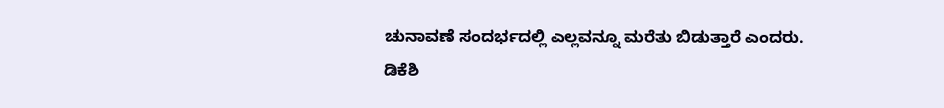ಚುನಾವಣೆ ಸಂದರ್ಭದಲ್ಲಿ ಎಲ್ಲವನ್ನೂ ಮರೆತು ಬಿಡುತ್ತಾರೆ ಎಂದರು.
ಡಿಕೆಶಿ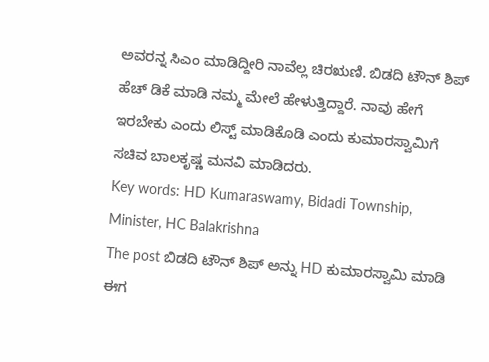ಅವರನ್ನ ಸಿಎಂ ಮಾಡಿದ್ದೀರಿ ನಾವೆಲ್ಲ ಚಿರಋಣಿ. ಬಿಡದಿ ಟೌನ್ ಶಿಪ್ ಹೆಚ್ ಡಿಕೆ ಮಾಡಿ ನಮ್ಮ ಮೇಲೆ ಹೇಳುತ್ತಿದ್ದಾರೆ. ನಾವು ಹೇಗೆ ಇರಬೇಕು ಎಂದು ಲಿಸ್ಟ್ ಮಾಡಿಕೊಡಿ ಎಂದು ಕುಮಾರಸ್ವಾಮಿಗೆ ಸಚಿವ ಬಾಲಕೃಷ್ಣ ಮನವಿ ಮಾಡಿದರು.
Key words: HD Kumaraswamy, Bidadi Township, Minister, HC Balakrishna
The post ಬಿಡದಿ ಟೌನ್ ಶಿಪ್ ಅನ್ನು HD ಕುಮಾರಸ್ವಾಮಿ ಮಾಡಿ ಈಗ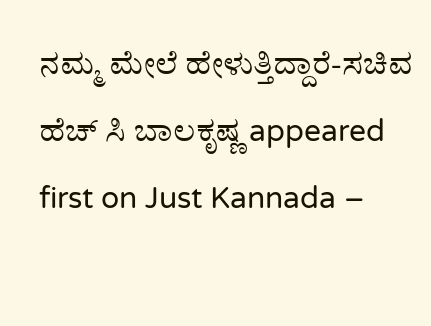ನಮ್ಮ ಮೇಲೆ ಹೇಳುತ್ತಿದ್ದಾರೆ-ಸಚಿವ ಹೆಚ್ ಸಿ ಬಾಲಕೃಷ್ಣ appeared first on Just Kannada –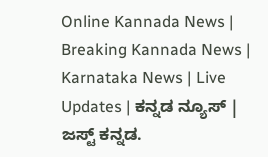Online Kannada News | Breaking Kannada News | Karnataka News | Live Updates | ಕನ್ನಡ ನ್ಯೂಸ್ | ಜಸ್ಟ್ ಕನ್ನಡ.